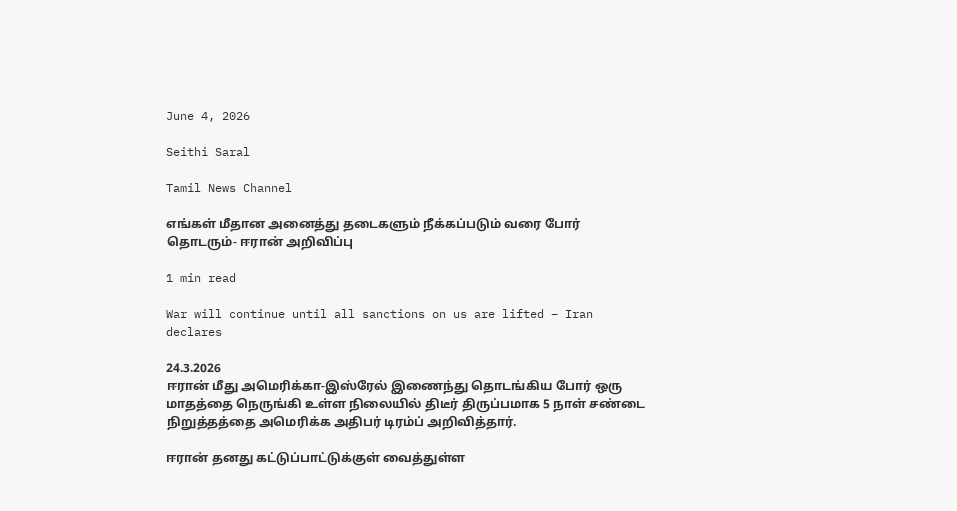June 4, 2026

Seithi Saral

Tamil News Channel

எங்கள் மீதான அனைத்து தடைகளும் நீக்கப்படும் வரை போர் தொடரும்- ஈரான் அறிவிப்பு

1 min read

War will continue until all sanctions on us are lifted – Iran declares

24.3.2026
ஈரான் மீது அமெரிக்கா-இஸ்ரேல் இணைந்து தொடங்கிய போர் ஒரு மாதத்தை நெருங்கி உள்ள நிலையில் திடீர் திருப்பமாக 5 நாள் சண்டை நிறுத்தத்தை அமெரிக்க அதிபர் டிரம்ப் அறிவித்தார்.

ஈரான் தனது கட்டுப்பாட்டுக்குள் வைத்துள்ள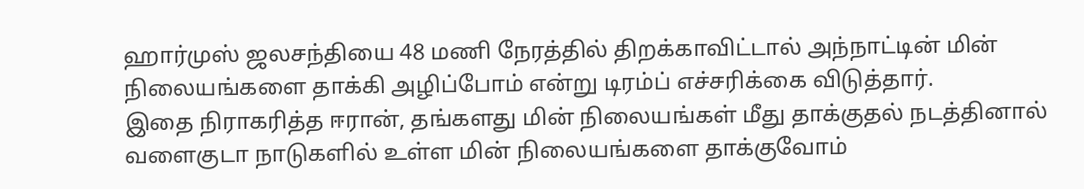ஹார்முஸ் ஜலசந்தியை 48 மணி நேரத்தில் திறக்காவிட்டால் அந்நாட்டின் மின் நிலையங்களை தாக்கி அழிப்போம் என்று டிரம்ப் எச்சரிக்கை விடுத்தார்.
இதை நிராகரித்த ஈரான், தங்களது மின் நிலையங்கள் மீது தாக்குதல் நடத்தினால் வளைகுடா நாடுகளில் உள்ள மின் நிலையங்களை தாக்குவோம்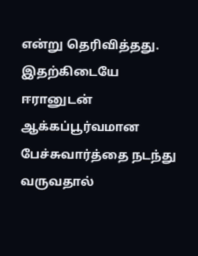என்று தெரிவித்தது.
இதற்கிடையே ஈரானுடன் ஆக்கப்பூர்வமான பேச்சுவார்த்தை நடந்து வருவதால்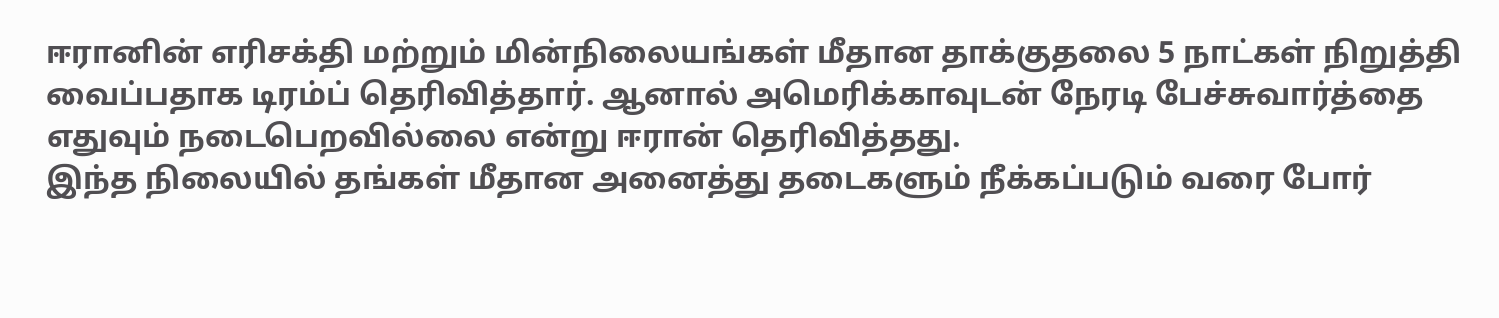ஈரானின் எரிசக்தி மற்றும் மின்நிலையங்கள் மீதான தாக்குதலை 5 நாட்கள் நிறுத்தி வைப்பதாக டிரம்ப் தெரிவித்தார். ஆனால் அமெரிக்காவுடன் நேரடி பேச்சுவார்த்தை எதுவும் நடைபெறவில்லை என்று ஈரான் தெரிவித்தது.
இந்த நிலையில் தங்கள் மீதான அனைத்து தடைகளும் நீக்கப்படும் வரை போர்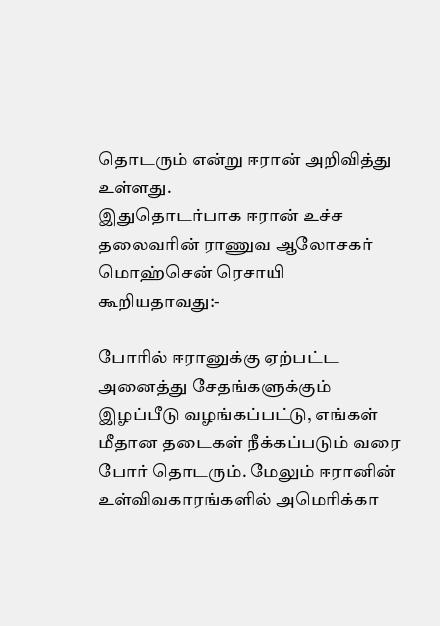தொடரும் என்று ஈரான் அறிவித்து உள்ளது.
இதுதொடர்பாக ஈரான் உச்ச தலைவரின் ராணுவ ஆலோசகர் மொஹ்சென் ரெசாயி கூறியதாவது:-

போரில் ஈரானுக்கு ஏற்பட்ட அனைத்து சேதங்களுக்கும் இழப்பீடு வழங்கப்பட்டு, எங்கள் மீதான தடைகள் நீக்கப்படும் வரை போர் தொடரும். மேலும் ஈரானின் உள்விவகாரங்களில் அமெரிக்கா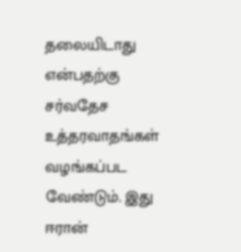தலையிடாது என்பதற்கு சர்வதேச உத்தரவாதங்கள் வழங்கப்பட வேண்டும். இது ஈரான்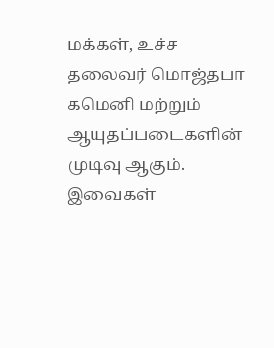மக்கள், உச்ச தலைவர் மொஜ்தபா கமெனி மற்றும் ஆயுதப்படைகளின் முடிவு ஆகும். இவைகள்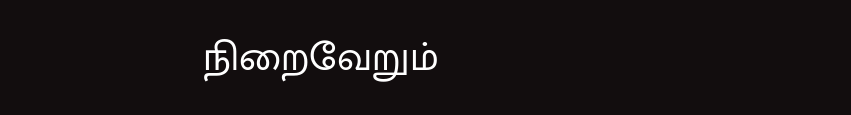நிறைவேறும்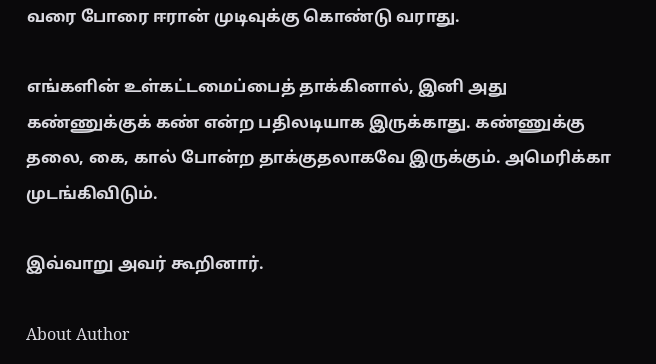வரை போரை ஈரான் முடிவுக்கு கொண்டு வராது.

எங்களின் உள்கட்டமைப்பைத் தாக்கினால், இனி அது கண்ணுக்குக் கண் என்ற பதிலடியாக இருக்காது. கண்ணுக்கு தலை, கை, கால் போன்ற தாக்குதலாகவே இருக்கும். அமெரிக்கா முடங்கிவிடும்.

இவ்வாறு அவர் கூறினார்.

About Author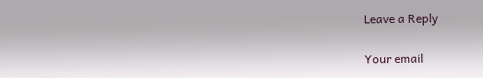Leave a Reply

Your email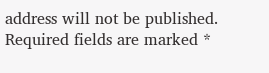address will not be published. Required fields are marked *